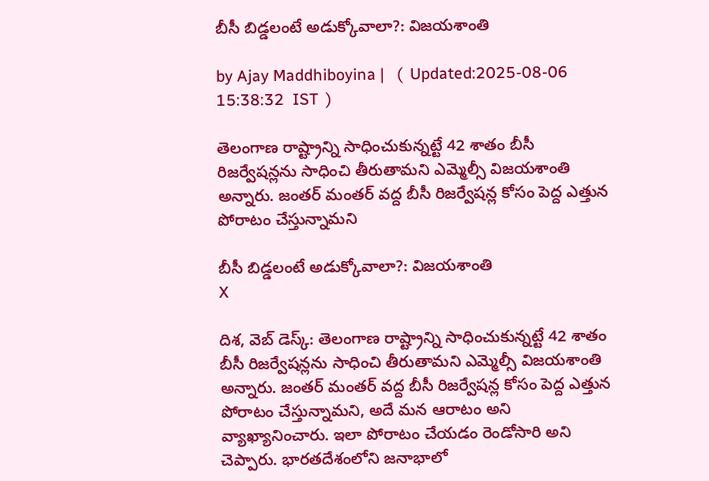బీసీ బిడ్డలంటే అడుక్కోవాలా?: విజయశాంతి

by Ajay Maddhiboyina |   (  Updated:2025-08-06 15:38:32  IST  )

తెలంగాణ రాష్ట్రాన్ని సాధించుకున్న‌ట్టే 42 శాతం బీసీ రిజ‌ర్వేష‌న్ల‌ను సాధించి తీరుతామ‌ని ఎమ్మెల్సీ విజ‌య‌శాంతి అన్నారు. జంత‌ర్ మంత‌ర్ వద్ద బీసీ రిజ‌ర్వేష‌న్ల కోసం పెద్ద ఎత్తున పోరాటం చేస్తున్నామ‌ని

బీసీ బిడ్డలంటే అడుక్కోవాలా?: విజయశాంతి
X

దిశ, వెబ్ డెస్క్: తెలంగాణ రాష్ట్రాన్ని సాధించుకున్న‌ట్టే 42 శాతం బీసీ రిజ‌ర్వేష‌న్ల‌ను సాధించి తీరుతామ‌ని ఎమ్మెల్సీ విజ‌య‌శాంతి అన్నారు. జంత‌ర్ మంత‌ర్ వద్ద బీసీ రిజ‌ర్వేష‌న్ల కోసం పెద్ద ఎత్తున పోరాటం చేస్తున్నామ‌ని, అదే మ‌న ఆరాటం అని వ్యాఖ్యానించారు. ఇలా పోరాటం చేయ‌డం రెండోసారి అని చెప్పారు. భార‌త‌దేశంలోని జ‌నాభాలో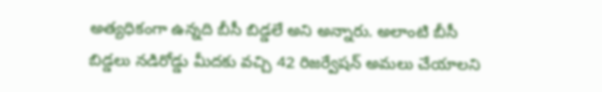అత్య‌ధికంగా ఉన్నది బీసీ బిడ్డ‌లే అని అన్నారు. అలాంటి బీసీ బిడ్డ‌లు న‌డిరోడ్డు మీద‌కు వ‌చ్చి 42 రిజ‌ర్వేష‌న్ అమ‌లు చేయాల‌ని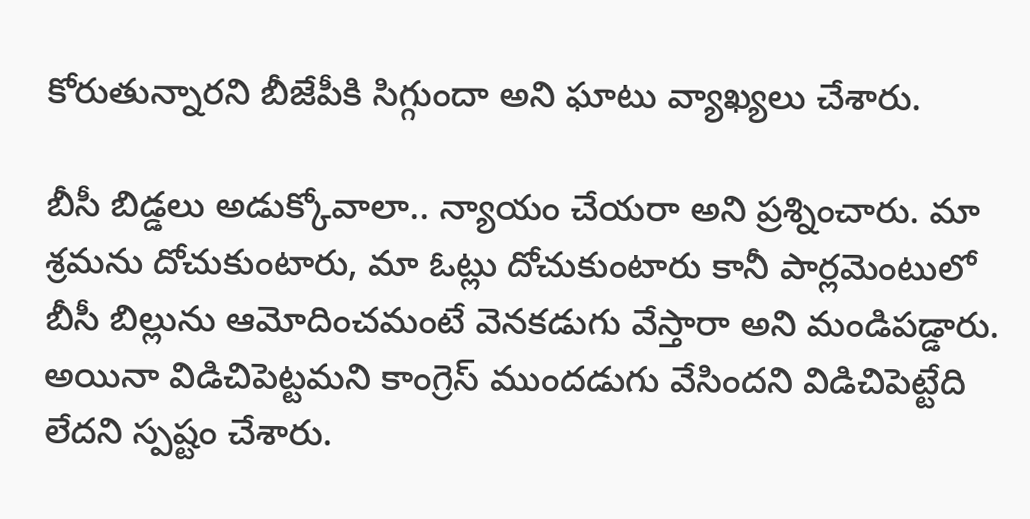కోరుతున్నార‌ని బీజేపీకి సిగ్గుందా అని ఘాటు వ్యాఖ్య‌లు చేశారు.

బీసీ బిడ్డలు అడుక్కోవాలా.. న్యాయం చేయ‌రా అని ప్ర‌శ్నించారు. మా శ్ర‌మ‌ను దోచుకుంటారు, మా ఓట్లు దోచుకుంటారు కానీ పార్ల‌మెంటులో బీసీ బిల్లును ఆమోదించ‌మంటే వెన‌క‌డుగు వేస్తారా అని మండిప‌డ్డారు. అయినా విడిచిపెట్ట‌మ‌ని కాంగ్రెస్ ముంద‌డుగు వేసింద‌ని విడిచిపెట్టేది లేద‌ని స్ప‌ష్టం చేశారు.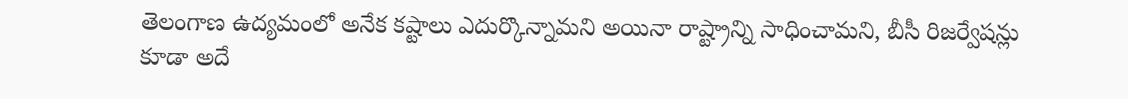తెలంగాణ ఉద్య‌మంలో అనేక క‌ష్టాలు ఎదుర్కొన్నామ‌ని అయినా రాష్ట్రాన్ని సాధించామ‌ని, బీసీ రిజ‌ర్వేష‌న్లు కూడా అదే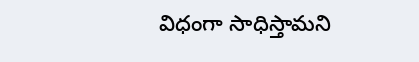విధంగా సాధిస్తామ‌ని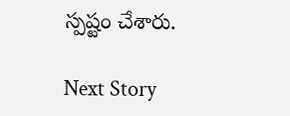స్ప‌ష్టం చేశారు.

Next Story